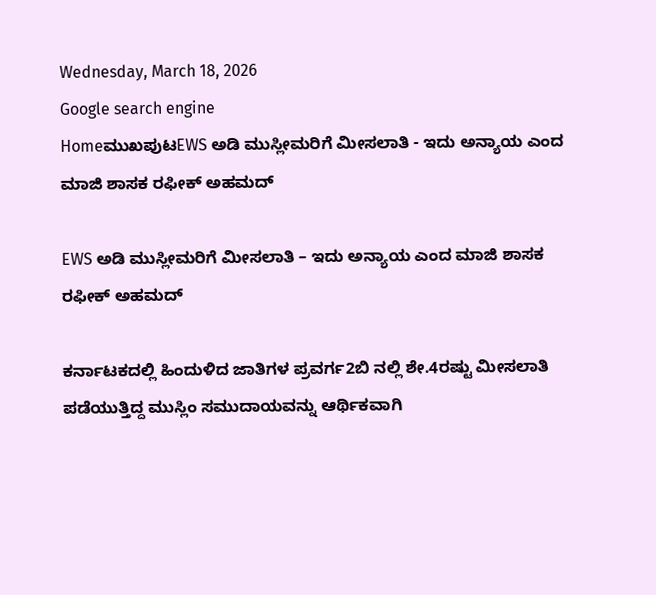Wednesday, March 18, 2026
Google search engine
HomeಮುಖಪುಟEWS ಅಡಿ ಮುಸ್ಲೀಮರಿಗೆ ಮೀಸಲಾತಿ - ಇದು ಅನ್ಯಾಯ ಎಂದ ಮಾಜಿ ಶಾಸಕ ರಫೀಕ್ ಅಹಮದ್

EWS ಅಡಿ ಮುಸ್ಲೀಮರಿಗೆ ಮೀಸಲಾತಿ – ಇದು ಅನ್ಯಾಯ ಎಂದ ಮಾಜಿ ಶಾಸಕ ರಫೀಕ್ ಅಹಮದ್

ಕರ್ನಾಟಕದಲ್ಲಿ ಹಿಂದುಳಿದ ಜಾತಿಗಳ ಪ್ರವರ್ಗ2ಬಿ ನಲ್ಲಿ ಶೇ.4ರಷ್ಟು ಮೀಸಲಾತಿ ಪಡೆಯುತ್ತಿದ್ದ ಮುಸ್ಲಿಂ ಸಮುದಾಯವನ್ನು ಆರ್ಥಿಕವಾಗಿ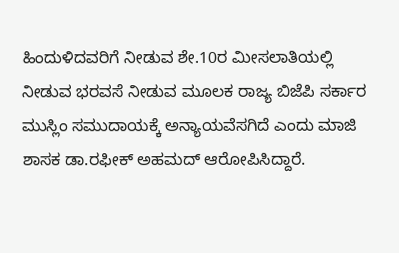ಹಿಂದುಳಿದವರಿಗೆ ನೀಡುವ ಶೇ.10ರ ಮೀಸಲಾತಿಯಲ್ಲಿ ನೀಡುವ ಭರವಸೆ ನೀಡುವ ಮೂಲಕ ರಾಜ್ಯ ಬಿಜೆಪಿ ಸರ್ಕಾರ ಮುಸ್ಲಿಂ ಸಮುದಾಯಕ್ಕೆ ಅನ್ಯಾಯವೆಸಗಿದೆ ಎಂದು ಮಾಜಿ ಶಾಸಕ ಡಾ.ರಫೀಕ್ ಅಹಮದ್ ಆರೋಪಿಸಿದ್ದಾರೆ.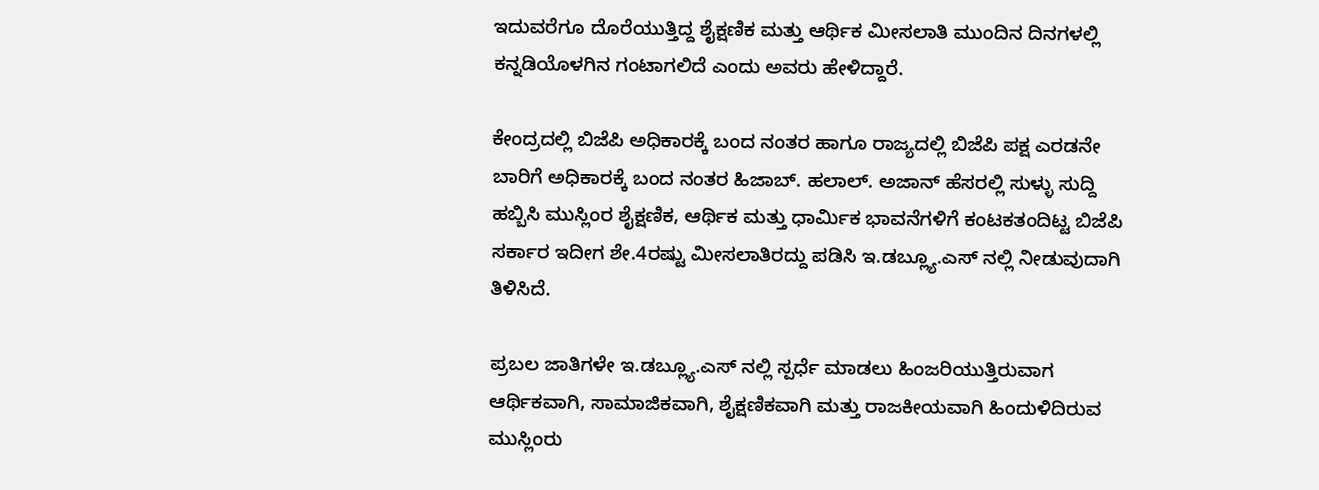ಇದುವರೆಗೂ ದೊರೆಯುತ್ತಿದ್ದ ಶೈಕ್ಷಣಿಕ ಮತ್ತು ಆರ್ಥಿಕ ಮೀಸಲಾತಿ ಮುಂದಿನ ದಿನಗಳಲ್ಲಿ ಕನ್ನಡಿಯೊಳಗಿನ ಗಂಟಾಗಲಿದೆ ಎಂದು ಅವರು ಹೇಳಿದ್ದಾರೆ.

ಕೇಂದ್ರದಲ್ಲಿ ಬಿಜೆಪಿ ಅಧಿಕಾರಕ್ಕೆ ಬಂದ ನಂತರ ಹಾಗೂ ರಾಜ್ಯದಲ್ಲಿ ಬಿಜೆಪಿ ಪಕ್ಷ ಎರಡನೇ ಬಾರಿಗೆ ಅಧಿಕಾರಕ್ಕೆ ಬಂದ ನಂತರ ಹಿಜಾಬ್. ಹಲಾಲ್. ಅಜಾನ್ ಹೆಸರಲ್ಲಿ ಸುಳ್ಳು ಸುದ್ದಿ ಹಬ್ಬಿಸಿ ಮುಸ್ಲಿಂರ ಶೈಕ್ಷಣಿಕ, ಆರ್ಥಿಕ ಮತ್ತು ಧಾರ್ಮಿಕ ಭಾವನೆಗಳಿಗೆ ಕಂಟಕತಂದಿಟ್ಟ ಬಿಜೆಪಿ ಸರ್ಕಾರ ಇದೀಗ ಶೇ.4ರಷ್ಟು ಮೀಸಲಾತಿರದ್ದು ಪಡಿಸಿ ಇ.ಡಬ್ಲ್ಯೂ.ಎಸ್ ನಲ್ಲಿ ನೀಡುವುದಾಗಿ ತಿಳಿಸಿದೆ.

ಪ್ರಬಲ ಜಾತಿಗಳೇ ಇ.ಡಬ್ಲ್ಯೂ.ಎಸ್ ನಲ್ಲಿ ಸ್ಪರ್ಧೆ ಮಾಡಲು ಹಿಂಜರಿಯುತ್ತಿರುವಾಗ ಆರ್ಥಿಕವಾಗಿ, ಸಾಮಾಜಿಕವಾಗಿ, ಶೈಕ್ಷಣಿಕವಾಗಿ ಮತ್ತು ರಾಜಕೀಯವಾಗಿ ಹಿಂದುಳಿದಿರುವ ಮುಸ್ಲಿಂರು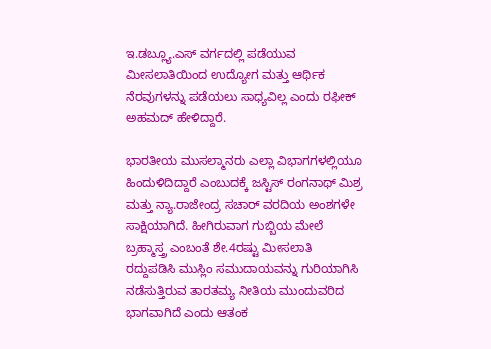ಇ.ಡಬ್ಲ್ಯೂ.ಎಸ್ ವರ್ಗದಲ್ಲಿ ಪಡೆಯುವ ಮೀಸಲಾತಿಯಿಂದ ಉದ್ಯೋಗ ಮತ್ತು ಆರ್ಥಿಕ ನೆರವುಗಳನ್ನು ಪಡೆಯಲು ಸಾಧ್ಯವಿಲ್ಲ ಎಂದು ರಫೀಕ್ ಅಹಮದ್ ಹೇಳಿದ್ದಾರೆ.

ಭಾರತೀಯ ಮುಸಲ್ಮಾನರು ಎಲ್ಲಾ ವಿಭಾಗಗಳಲ್ಲಿಯೂ ಹಿಂದುಳಿದಿದ್ದಾರೆ ಎಂಬುದಕ್ಕೆ ಜಸ್ಟಿಸ್ ರಂಗನಾಥ್ ಮಿಶ್ರ ಮತ್ತು ನ್ಯಾ.ರಾಜೇಂದ್ರ ಸಚಾರ್ ವರದಿಯ ಅಂಶಗಳೇ ಸಾಕ್ಷಿಯಾಗಿದೆ. ಹೀಗಿರುವಾಗ ಗುಬ್ಬಿಯ ಮೇಲೆ ಬ್ರಹ್ಮಾಸ್ತ್ರ ಎಂಬಂತೆ ಶೇ.4ರಷ್ಟು ಮೀಸಲಾತಿ ರದ್ದುಪಡಿಸಿ ಮುಸ್ಲಿಂ ಸಮುದಾಯವನ್ನು ಗುರಿಯಾಗಿಸಿ ನಡೆಸುತ್ತಿರುವ ತಾರತಮ್ಯ ನೀತಿಯ ಮುಂದುವರಿದ ಭಾಗವಾಗಿದೆ ಎಂದು ಆತಂಕ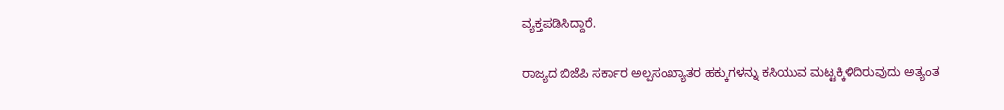ವ್ಯಕ್ತಪಡಿಸಿದ್ದಾರೆ.

ರಾಜ್ಯದ ಬಿಜೆಪಿ ಸರ್ಕಾರ ಅಲ್ಪಸಂಖ್ಯಾತರ ಹಕ್ಕುಗಳನ್ನು ಕಸಿಯುವ ಮಟ್ಟಕ್ಕಿಳಿದಿರುವುದು ಅತ್ಯಂತ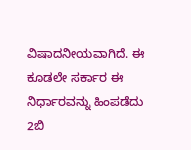ವಿಷಾದನೀಯವಾಗಿದೆ. ಈ ಕೂಡಲೇ ಸರ್ಕಾರ ಈ ನಿರ್ಧಾರವನ್ನು ಹಿಂಪಡೆದು 2ಬಿ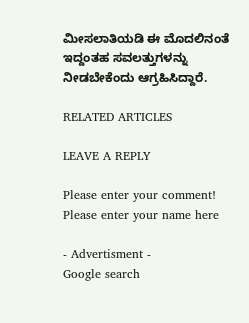ಮೀಸಲಾತಿಯಡಿ ಈ ಮೊದಲಿನಂತೆ ಇದ್ದಂತಹ ಸವಲತ್ತುಗಳನ್ನು ನೀಡಬೇಕೆಂದು ಆಗ್ರಹಿಸಿದ್ದಾರೆ.

RELATED ARTICLES

LEAVE A REPLY

Please enter your comment!
Please enter your name here

- Advertisment -
Google search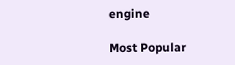engine

Most Popular